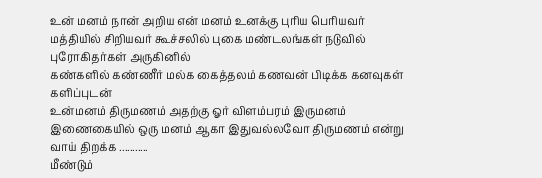உன் மனம் நான் அறிய என் மனம் உனக்கு புரிய பெரியவர் மத்தியில் சிறியவர் கூச்சலில் புகை மண்டலங்கள் நடுவில் புரோகிதர்கள் அருகினில்
கண்களில் கண்ணீர் மல்க கைத்தலம் கணவன் பிடிக்க கனவுகள் களிப்புடன்
உன்மனம் திருமணம் அதற்கு ஓர் விளம்பரம் இருமனம் இணைகையில் ஒரு மனம் ஆகா இதுவல்லவோ திருமணம் என்று வாய் திறக்க ...........
மீண்டும்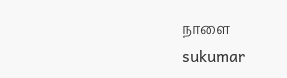நாளை
sukumar